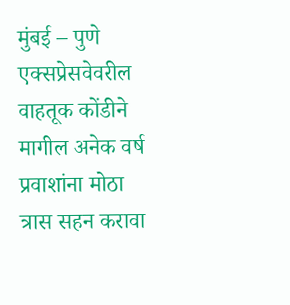मुंबई – पुणे एक्सप्रेसवेवरील वाहतूक कोंडीने मागील अनेक वर्ष प्रवाशांना मोठा त्रास सहन करावा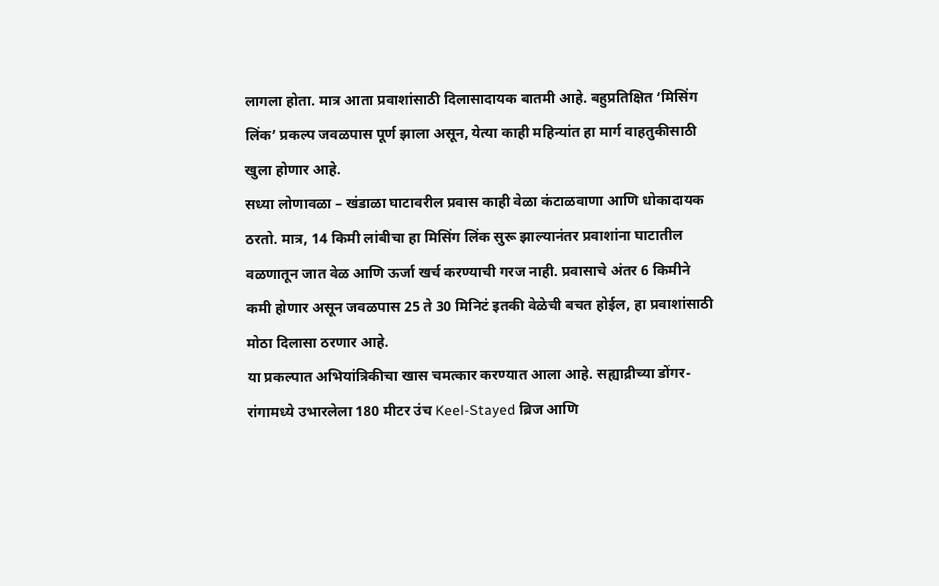लागला होता. मात्र आता प्रवाशांसाठी दिलासादायक बातमी आहे. बहुप्रतिक्षित ‘मिसिंग लिंक’ प्रकल्प जवळपास पूर्ण झाला असून, येत्या काही महिन्यांत हा मार्ग वाहतुकीसाठी खुला होणार आहे.
सध्या लोणावळा – खंडाळा घाटावरील प्रवास काही वेळा कंटाळवाणा आणि धोकादायक ठरतो. मात्र, 14 किमी लांबीचा हा मिसिंग लिंक सुरू झाल्यानंतर प्रवाशांना घाटातील वळणातून जात वेळ आणि ऊर्जा खर्च करण्याची गरज नाही. प्रवासाचे अंतर 6 किमीने कमी होणार असून जवळपास 25 ते 30 मिनिटं इतकी वेळेची बचत होईल, हा प्रवाशांसाठी मोठा दिलासा ठरणार आहे.
या प्रकल्पात अभियांत्रिकीचा खास चमत्कार करण्यात आला आहे. सह्याद्रीच्या डोंगर-रांगामध्ये उभारलेला 180 मीटर उंच Keel-Stayed ब्रिज आणि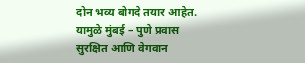दोन भव्य बोगदे तयार आहेत. यामुळे मुंबई – पुणे प्रवास सुरक्षित आणि वेगवान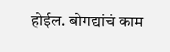होईल. बोगद्यांचं काम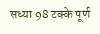सध्या 98 टक्के पूर्ण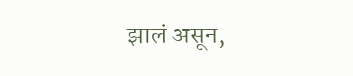झालं असून,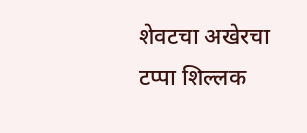शेवटचा अखेरचा टप्पा शिल्लक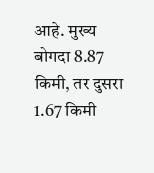आहे. मुख्य बोगदा 8.87 किमी, तर दुसरा 1.67 किमी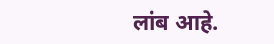लांब आहे.